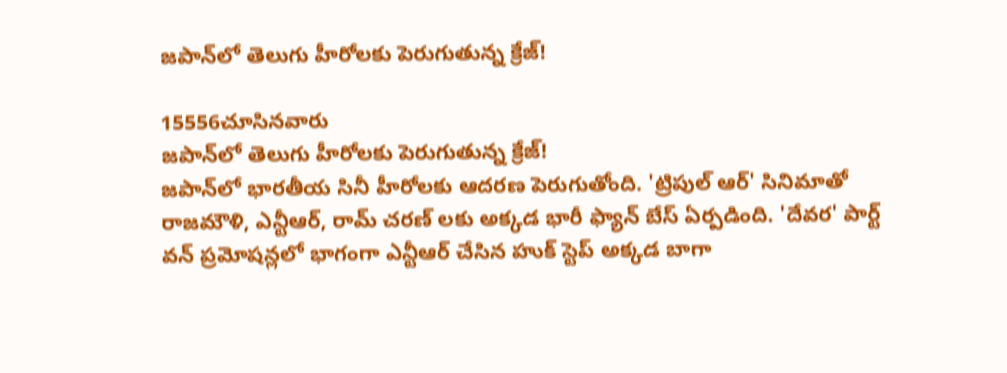జపాన్‌లో తెలుగు హీరోలకు పెరుగుతున్న క్రేజ్!

15556చూసినవారు
జపాన్‌లో తెలుగు హీరోలకు పెరుగుతున్న క్రేజ్!
జపాన్‌లో భారతీయ సినీ హీరోలకు ఆదరణ పెరుగుతోంది. 'ట్రిపుల్ ఆర్' సినిమాతో రాజమౌళి, ఎన్టీఆర్, రామ్ చరణ్ లకు అక్కడ భారీ ఫ్యాన్ బేస్ ఏర్పడింది. 'దేవర' పార్ట్ వన్ ప్రమోషన్లలో భాగంగా ఎన్టీఆర్ చేసిన హుక్ స్టెప్ అక్కడ బాగా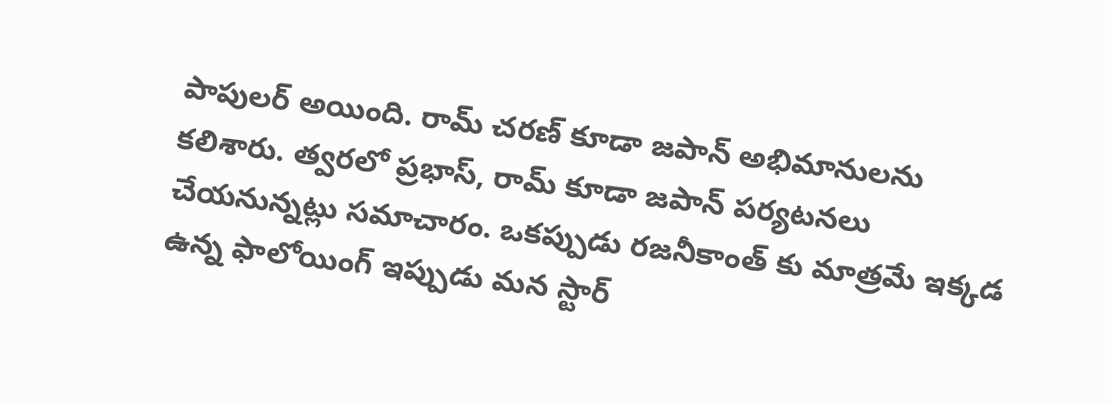పాపులర్ అయింది. రామ్ చరణ్ కూడా జపాన్ అభిమానులను కలిశారు. త్వరలో ప్రభాస్, రామ్ కూడా జపాన్ పర్యటనలు చేయనున్నట్లు సమాచారం. ఒకప్పుడు రజనీకాంత్ కు మాత్రమే ఇక్కడ ఉన్న ఫాలోయింగ్ ఇప్పుడు మన స్టార్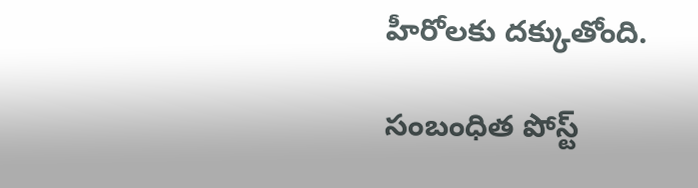హీరోలకు దక్కుతోంది.

సంబంధిత పోస్ట్